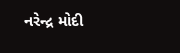નરેન્દ્ર મોદી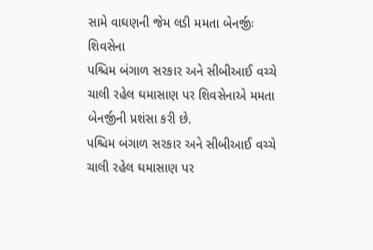સામે વાઘણની જેમ લડી મમતા બેનર્જીઃ શિવસેના
પશ્ચિમ બંગાળ સરકાર અને સીબીઆઈ વચ્ચે ચાલી રહેલ ઘમાસાણ પર શિવસેનાએ મમતા બેનર્જીની પ્રશંસા કરી છે.
પશ્ચિમ બંગાળ સરકાર અને સીબીઆઈ વચ્ચે ચાલી રહેલ ઘમાસાણ પર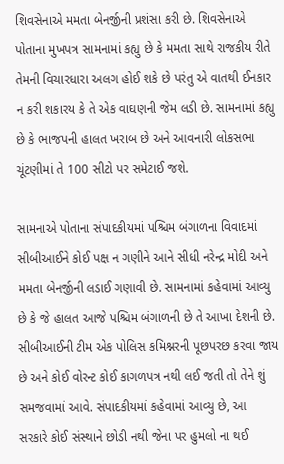શિવસેનાએ મમતા બેનર્જીની પ્રશંસા કરી છે. શિવસેનાએ પોતાના મુખપત્ર સામનામાં કહ્યુ છે કે મમતા સાથે રાજકીય રીતે તેમની વિચારધારા અલગ હોઈ શકે છે પરંતુ એ વાતથી ઈનકાર ન કરી શકારય કે તે એક વાઘણની જેમ લડી છે. સામનામાં કહ્યુ છે કે ભાજપની હાલત ખરાબ છે અને આવનારી લોકસભા ચૂંટણીમાં તે 100 સીટો પર સમેટાઈ જશે.

સામનાએ પોતાના સંપાદકીયમાં પશ્ચિમ બંગાળના વિવાદમાં સીબીઆઈને કોઈ પક્ષ ન ગણીને આને સીધી નરેન્દ્ર મોદી અને મમતા બેનર્જીની લડાઈ ગણાવી છે. સામનામાં કહેવામાં આવ્યુ છે કે જે હાલત આજે પશ્ચિમ બંગાળની છે તે આખા દેશની છે. સીબીઆઈની ટીમ એક પોલિસ કમિશ્નરની પૂછપરછ કરવા જાય છે અને કોઈ વોરન્ટ કોઈ કાગળપત્ર નથી લઈ જતી તો તેને શું સમજવામાં આવે. સંપાદકીયમાં કહેવામાં આવ્યુ છે, આ સરકારે કોઈ સંસ્થાને છોડી નથી જેના પર હુમલો ના થઈ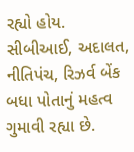રહ્યો હોય. સીબીઆઈ, અદાલત, નીતિપંચ, રિઝર્વ બેંક બધા પોતાનું મહત્વ ગુમાવી રહ્યા છે.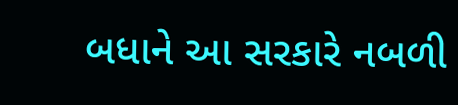બધાને આ સરકારે નબળી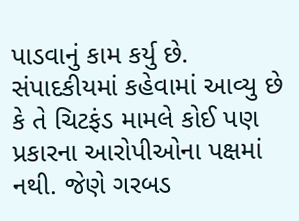પાડવાનું કામ કર્યુ છે.
સંપાદકીયમાં કહેવામાં આવ્યુ છે કે તે ચિટફંડ મામલે કોઈ પણ પ્રકારના આરોપીઓના પક્ષમાં નથી. જેણે ગરબડ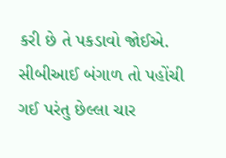કરી છે તે પકડાવો જોઈએ. સીબીઆઈ બંગાળ તો પહોંચી ગઈ પરંતુ છેલ્લા ચાર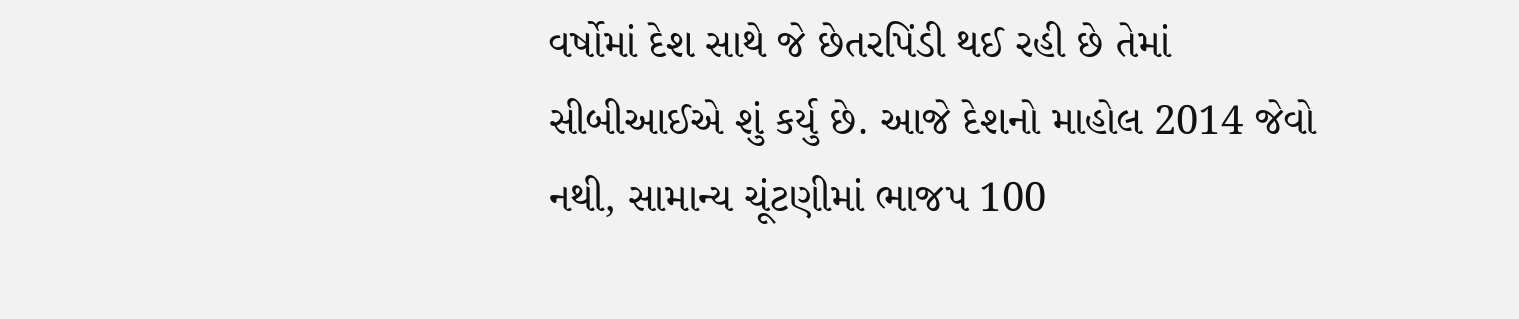વર્ષોમાં દેશ સાથે જે છેતરપિંડી થઈ રહી છે તેમાં સીબીઆઈએ શું કર્યુ છે. આજે દેશનો માહોલ 2014 જેવો નથી, સામાન્ય ચૂંટણીમાં ભાજપ 100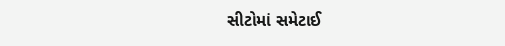સીટોમાં સમેટાઈ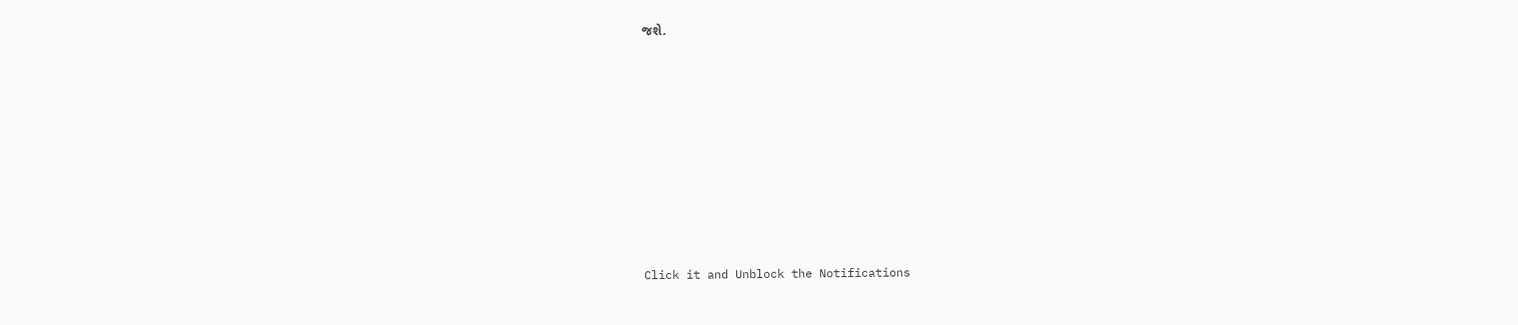જશે.












Click it and Unblock the Notifications